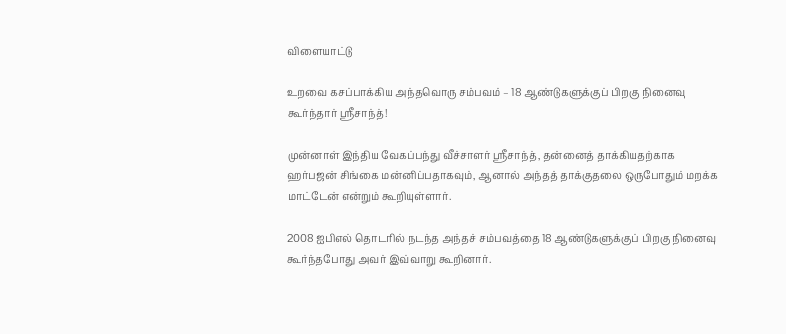விளையாட்டு

உறவை கசப்பாக்கிய அந்தவொரு சம்பவம் – 18 ஆண்டுகளுக்குப் பிறகு நினைவு கூர்ந்தார் ஸ்ரீசாந்த்!

முன்னாள் இந்திய வேகப்பந்து வீச்சாளர் ஸ்ரீசாந்த், தன்னைத் தாக்கியதற்காக ஹர்பஜன் சிங்கை மன்னிப்பதாகவும், ஆனால் அந்தத் தாக்குதலை ஒருபோதும் மறக்க மாட்டேன் என்றும் கூறியுள்ளார்.

2008 ஐபிஎல் தொடரில் நடந்த அந்தச் சம்பவத்தை 18 ஆண்டுகளுக்குப் பிறகு நினைவு கூர்ந்தபோது அவர் இவ்வாறு கூறினார்.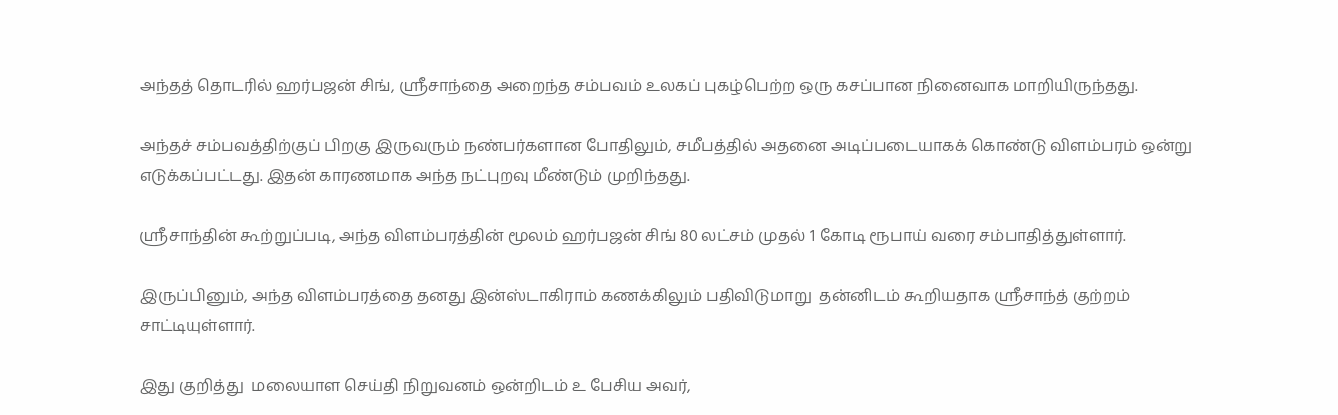அந்தத் தொடரில் ஹர்பஜன் சிங், ஸ்ரீசாந்தை அறைந்த சம்பவம் உலகப் புகழ்பெற்ற ஒரு கசப்பான நினைவாக மாறியிருந்தது.

அந்தச் சம்பவத்திற்குப் பிறகு இருவரும் நண்பர்களான போதிலும், சமீபத்தில் அதனை அடிப்படையாகக் கொண்டு விளம்பரம் ஒன்று எடுக்கப்பட்டது. இதன் காரணமாக அந்த நட்புறவு மீண்டும் முறிந்தது.

ஸ்ரீசாந்தின் கூற்றுப்படி, அந்த விளம்பரத்தின் மூலம் ஹர்பஜன் சிங் 80 லட்சம் முதல் 1 கோடி ரூபாய் வரை சம்பாதித்துள்ளார்.

இருப்பினும், அந்த விளம்பரத்தை தனது இன்ஸ்டாகிராம் கணக்கிலும் பதிவிடுமாறு  தன்னிடம் கூறியதாக ஸ்ரீசாந்த் குற்றம் சாட்டியுள்ளார்.

இது குறித்து  மலையாள செய்தி நிறுவனம் ஒன்றிடம் உ பேசிய அவர்,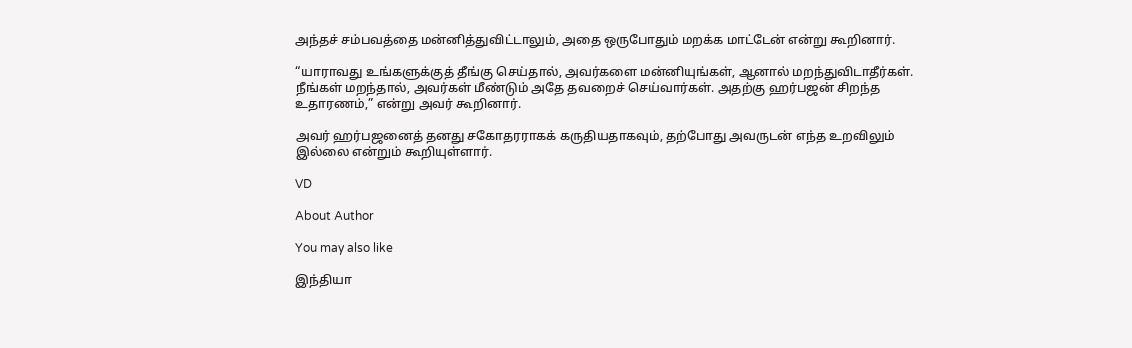அந்தச் சம்பவத்தை மன்னித்துவிட்டாலும், அதை ஒருபோதும் மறக்க மாட்டேன் என்று கூறினார்.

“யாராவது உங்களுக்குத் தீங்கு செய்தால், அவர்களை மன்னியுங்கள், ஆனால் மறந்துவிடாதீர்கள். நீங்கள் மறந்தால், அவர்கள் மீண்டும் அதே தவறைச் செய்வார்கள். அதற்கு ஹர்பஜன் சிறந்த உதாரணம்,” என்று அவர் கூறினார்.

அவர் ஹர்பஜனைத் தனது சகோதரராகக் கருதியதாகவும், தற்போது அவருடன் எந்த உறவிலும் இல்லை என்றும் கூறியுள்ளார்.

VD

About Author

You may also like

இந்தியா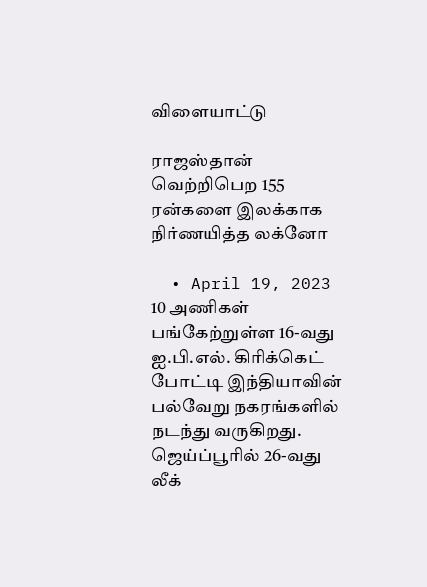விளையாட்டு

ராஜஸ்தான் வெற்றிபெற 155 ரன்களை இலக்காக நிர்ணயித்த லக்னோ

  • April 19, 2023
10 அணிகள் பங்கேற்றுள்ள 16-வது ஐ.பி.எல். கிரிக்கெட் போட்டி இந்தியாவின் பல்வேறு நகரங்களில் நடந்து வருகிறது. ஜெய்ப்பூரில் 26-வது லீக்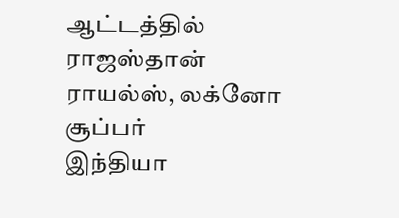ஆட்டத்தில் ராஜஸ்தான் ராயல்ஸ், லக்னோ சூப்பர்
இந்தியா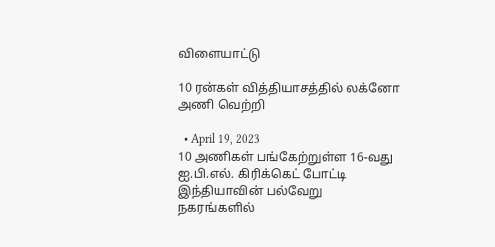விளையாட்டு

10 ரன்கள் வித்தியாசத்தில் லக்னோ அணி வெற்றி

  • April 19, 2023
10 அணிகள் பங்கேற்றுள்ள 16-வது ஐ.பி.எல். கிரிக்கெட் போட்டி இந்தியாவின் பல்வேறு நகரங்களில்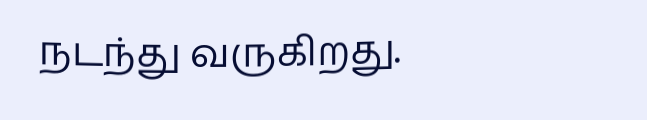நடந்து வருகிறது.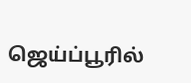ஜெய்ப்பூரில்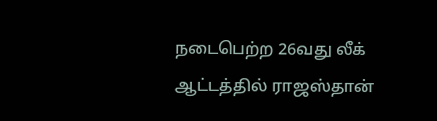நடைபெற்ற 26வது லீக் ஆட்டத்தில் ராஜஸ்தான்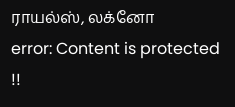ராயல்ஸ், லக்னோ
error: Content is protected !!